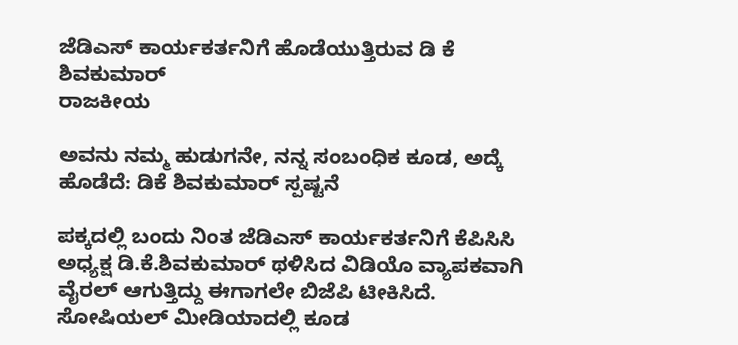ಜೆಡಿಎಸ್ ಕಾರ್ಯಕರ್ತನಿಗೆ ಹೊಡೆಯುತ್ತಿರುವ ಡಿ ಕೆ ಶಿವಕುಮಾರ್
ರಾಜಕೀಯ

ಅವನು ನಮ್ಮ ಹುಡುಗನೇ, ನನ್ನ ಸಂಬಂಧಿಕ ಕೂಡ, ಅದ್ಕೆ ಹೊಡೆದೆ: ಡಿಕೆ ಶಿವಕುಮಾರ್ ಸ್ಪಷ್ಟನೆ

ಪಕ್ಕದಲ್ಲಿ ಬಂದು ನಿಂತ ಜೆಡಿಎಸ್ ಕಾರ್ಯಕರ್ತನಿಗೆ ಕೆಪಿಸಿಸಿ ಅಧ್ಯಕ್ಷ ಡಿ.ಕೆ.ಶಿವಕುಮಾರ್ ಥಳಿಸಿದ ವಿಡಿಯೊ ವ್ಯಾಪಕವಾಗಿ ವೈರಲ್ ಆಗುತ್ತಿದ್ದು ಈಗಾಗಲೇ ಬಿಜೆಪಿ ಟೀಕಿಸಿದೆ. ಸೋಷಿಯಲ್ ಮೀಡಿಯಾದಲ್ಲಿ ಕೂಡ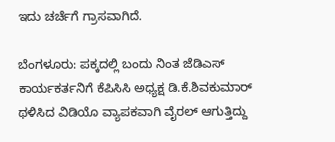ಇದು ಚರ್ಚೆಗೆ ಗ್ರಾಸವಾಗಿದೆ.

ಬೆಂಗಳೂರು: ಪಕ್ಕದಲ್ಲಿ ಬಂದು ನಿಂತ ಜೆಡಿಎಸ್ ಕಾರ್ಯಕರ್ತನಿಗೆ ಕೆಪಿಸಿಸಿ ಅಧ್ಯಕ್ಷ ಡಿ.ಕೆ.ಶಿವಕುಮಾರ್ ಥಳಿಸಿದ ವಿಡಿಯೊ ವ್ಯಾಪಕವಾಗಿ ವೈರಲ್ ಆಗುತ್ತಿದ್ದು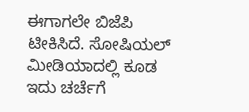ಈಗಾಗಲೇ ಬಿಜೆಪಿ ಟೀಕಿಸಿದೆ. ಸೋಷಿಯಲ್ ಮೀಡಿಯಾದಲ್ಲಿ ಕೂಡ ಇದು ಚರ್ಚೆಗೆ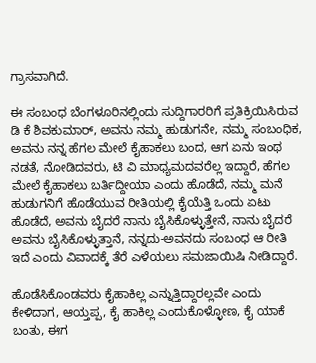ಗ್ರಾಸವಾಗಿದೆ.

ಈ ಸಂಬಂಧ ಬೆಂಗಳೂರಿನಲ್ಲಿಂದು ಸುದ್ದಿಗಾರರಿಗೆ ಪ್ರತಿಕ್ರಿಯಿಸಿರುವ ಡಿ ಕೆ ಶಿವಕುಮಾರ್, ಅವನು ನಮ್ಮ ಹುಡುಗನೇ, ನಮ್ಮ ಸಂಬಂಧಿಕ, ಅವನು ನನ್ನ ಹೆಗಲ ಮೇಲೆ ಕೈಹಾಕಲು ಬಂದ, ಆಗ ಏನು ಇಂಥ ನಡತೆ, ನೋಡಿದವರು, ಟಿ ವಿ ಮಾಧ್ಯಮದವರೆಲ್ಲ ಇದ್ದಾರೆ, ಹೆಗಲ ಮೇಲೆ ಕೈಹಾಕಲು ಬರ್ತಿದ್ದೀಯಾ ಎಂದು ಹೊಡೆದೆ, ನಮ್ಮ ಮನೆ ಹುಡುಗನಿಗೆ ಹೊಡೆಯುವ ರೀತಿಯಲ್ಲಿ ಕೈಯೆತ್ತಿ ಒಂದು ಏಟು ಹೊಡೆದೆ, ಅವನು ಬೈದರೆ ನಾನು ಬೈಸಿಕೊಳ್ಳುತ್ತೇನೆ, ನಾನು ಬೈದರೆ ಅವನು ಬೈಸಿಕೊಳ್ಳುತ್ತಾನೆ, ನನ್ನದು-ಅವನದು ಸಂಬಂಧ ಆ ರೀತಿ ಇದೆ ಎಂದು ವಿವಾದಕ್ಕೆ ತೆರೆ ಎಳೆಯಲು ಸಮಜಾಯಿಷಿ ನೀಡಿದ್ದಾರೆ.

ಹೊಡೆಸಿಕೊಂಡವರು ಕೈಹಾಕಿಲ್ಲ ಎನ್ನುತ್ತಿದ್ದಾರಲ್ಲವೇ ಎಂದು ಕೇಳಿದಾಗ, ಆಯ್ತಪ್ಪ, ಕೈ ಹಾಕಿಲ್ಲ ಎಂದುಕೊಳ್ಳೋಣ, ಕೈ ಯಾಕೆ ಬಂತು, ಈಗ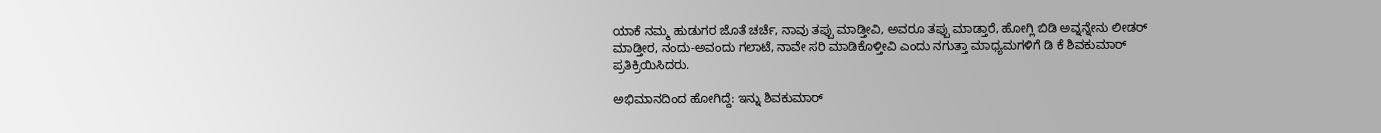ಯಾಕೆ ನಮ್ಮ ಹುಡುಗರ ಜೊತೆ ಚರ್ಚೆ, ನಾವು ತಪ್ಪು ಮಾಡ್ತೀವಿ, ಅವರೂ ತಪ್ಪು ಮಾಡ್ತಾರೆ, ಹೋಗ್ಲಿ ಬಿಡಿ ಅವ್ನನ್ನೇನು ಲೀಡರ್ ಮಾಡ್ತೀರ, ನಂದು-ಅವಂದು ಗಲಾಟೆ, ನಾವೇ ಸರಿ ಮಾಡಿಕೊಳ್ತೀವಿ ಎಂದು ನಗುತ್ತಾ ಮಾಧ್ಯಮಗಳಿಗೆ ಡಿ ಕೆ ಶಿವಕುಮಾರ್ ಪ್ರತಿಕ್ರಿಯಿಸಿದರು.

ಅಭಿಮಾನದಿಂದ ಹೋಗಿದ್ದೆ: ಇನ್ನು ಶಿವಕುಮಾರ್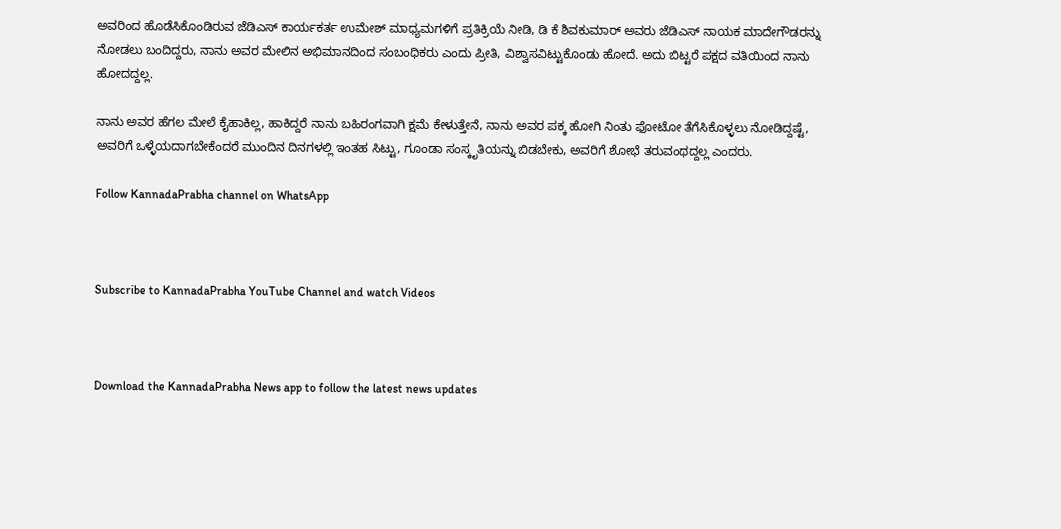ಅವರಿಂದ ಹೊಡೆಸಿಕೊಂಡಿರುವ ಜೆಡಿಎಸ್ ಕಾರ್ಯಕರ್ತ ಉಮೇಶ್ ಮಾಧ್ಯಮಗಳಿಗೆ ಪ್ರತಿಕ್ರಿಯೆ ನೀಡಿ, ಡಿ ಕೆ ಶಿವಕುಮಾರ್ ಅವರು ಜೆಡಿಎಸ್ ನಾಯಕ ಮಾದೇಗೌಡರನ್ನು ನೋಡಲು ಬಂದಿದ್ದರು, ನಾನು ಅವರ ಮೇಲಿನ ಅಭಿಮಾನದಿಂದ ಸಂಬಂಧಿಕರು ಎಂದು ಪ್ರೀತಿ, ವಿಶ್ವಾಸವಿಟ್ಟುಕೊಂಡು ಹೋದೆ. ಅದು ಬಿಟ್ಟರೆ ಪಕ್ಷದ ವತಿಯಿಂದ ನಾನು ಹೋದದ್ದಲ್ಲ.

ನಾನು ಅವರ ಹೆಗಲ ಮೇಲೆ ಕೈಹಾಕಿಲ್ಲ, ಹಾಕಿದ್ದರೆ ನಾನು ಬಹಿರಂಗವಾಗಿ ಕ್ಷಮೆ ಕೇಳುತ್ತೇನೆ, ನಾನು ಅವರ ಪಕ್ಕ ಹೋಗಿ ನಿಂತು ಫೋಟೋ ತೆಗೆಸಿಕೊಳ್ಳಲು ನೋಡಿದ್ದಷ್ಟೆ, ಅವರಿಗೆ ಒಳ್ಳೆಯದಾಗಬೇಕೆಂದರೆ ಮುಂದಿನ ದಿನಗಳಲ್ಲಿ ಇಂತಹ ಸಿಟ್ಟು, ಗೂಂಡಾ ಸಂಸ್ಕೃತಿಯನ್ನು ಬಿಡಬೇಕು, ಅವರಿಗೆ ಶೋಭೆ ತರುವಂಥದ್ದಲ್ಲ ಎಂದರು.

Follow KannadaPrabha channel on WhatsApp



Subscribe to KannadaPrabha YouTube Channel and watch Videos



Download the KannadaPrabha News app to follow the latest news updates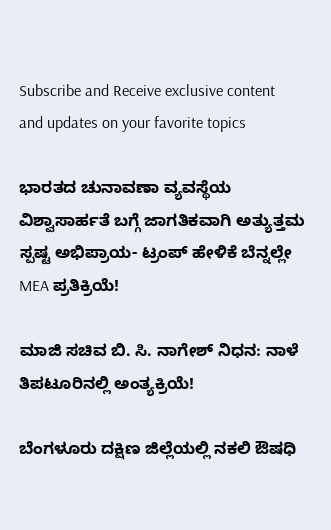Subscribe and Receive exclusive content and updates on your favorite topics

ಭಾರತದ ಚುನಾವಣಾ ವ್ಯವಸ್ಥೆಯ ವಿಶ್ವಾಸಾರ್ಹತೆ ಬಗ್ಗೆ ಜಾಗತಿಕವಾಗಿ ಅತ್ಯುತ್ತಮ ಸ್ಪಷ್ಟ ಅಭಿಪ್ರಾಯ- ಟ್ರಂಪ್ ಹೇಳಿಕೆ ಬೆನ್ನಲ್ಲೇ MEA ಪ್ರತಿಕ್ರಿಯೆ!

ಮಾಜಿ ಸಚಿವ ಬಿ. ಸಿ. ನಾಗೇಶ್ ನಿಧನ: ನಾಳೆ ತಿಪಟೂರಿನಲ್ಲಿ ಅಂತ್ಯಕ್ರಿಯೆ!

ಬೆಂಗಳೂರು ದಕ್ಷಿಣ ಜಿಲ್ಲೆಯಲ್ಲಿ ನಕಲಿ ಔಷಧಿ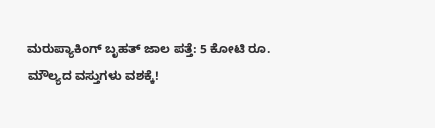ಮರುಪ್ಯಾಕಿಂಗ್ ಬೃಹತ್ ಜಾಲ ಪತ್ತೆ: 5 ಕೋಟಿ ರೂ. ಮೌಲ್ಯದ ವಸ್ತುಗಳು ವಶಕ್ಕೆ!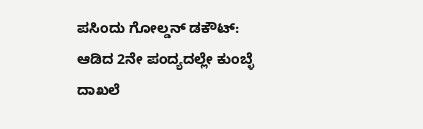ಪಸಿಂದು ಗೋಲ್ಡನ್ ಡಕೌಟ್: ಆಡಿದ 2ನೇ ಪಂದ್ಯದಲ್ಲೇ ಕುಂಬ್ಳೆ ದಾಖಲೆ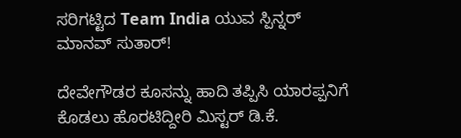ಸರಿಗಟ್ಟಿದ Team India ಯುವ ಸ್ಪಿನ್ನರ್ ಮಾನವ್ ಸುತಾರ್!

ದೇವೇಗೌಡರ ಕೂಸನ್ನು ಹಾದಿ ತಪ್ಪಿಸಿ ಯಾರಪ್ಪನಿಗೆ ಕೊಡಲು ಹೊರಟಿದ್ದೀರಿ ಮಿಸ್ಟರ್ ಡಿ.ಕೆ.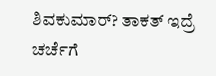ಶಿವಕುಮಾರ್? ತಾಕತ್ ಇದ್ರೆ ಚರ್ಚೆಗೆ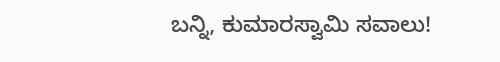ಬನ್ನಿ, ಕುಮಾರಸ್ವಾಮಿ ಸವಾಲು!